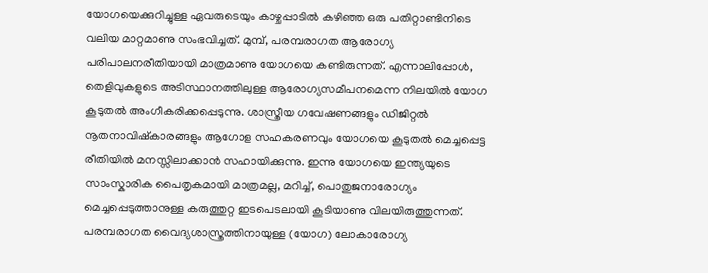യോഗയെക്കുറിച്ചുള്ള ഏവരുടെയും കാഴ്ചപ്പാടിൽ കഴിഞ്ഞ ഒരു പതിറ്റാണ്ടിനിടെ വലിയ മാറ്റമാണു സംഭവിച്ചത്. മുമ്പ്, പരമ്പരാഗത ആരോഗ്യ പരിപാലനരീതിയായി മാത്രമാണു യോഗയെ കണ്ടിരുന്നത്. എന്നാലിപ്പോൾ, തെളിവുകളുടെ അടിസ്ഥാനത്തിലുള്ള ആരോഗ്യസമീപനമെന്ന നിലയിൽ യോഗ കൂടുതൽ അംഗീകരിക്കപ്പെടുന്നു. ശാസ്ത്രീയ ഗവേഷണങ്ങളും ഡിജിറ്റൽ നൂതനാവിഷ്കാരങ്ങളും ആഗോള സഹകരണവും യോഗയെ കൂടുതൽ മെച്ചപ്പെട്ട രീതിയിൽ മനസ്സിലാക്കാൻ സഹായിക്കുന്നു. ഇന്നു യോഗയെ ഇന്ത്യയുടെ സാംസ്കാരിക പൈതൃകമായി മാത്രമല്ല, മറിച്ച്, പൊതുജനാരോഗ്യം മെച്ചപ്പെടുത്താനുള്ള കരുത്തുറ്റ ഇടപെടലായി കൂടിയാണു വിലയിരുത്തുന്നത്.
പരമ്പരാഗത വൈദ്യശാസ്ത്രത്തിനായുള്ള (യോഗ) ലോകാരോഗ്യ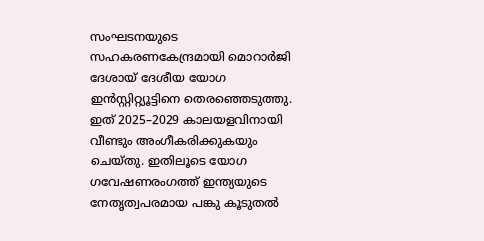സംഘടനയുടെ സഹകരണകേന്ദ്രമായി മൊറാർജി ദേശായ് ദേശീയ യോഗ ഇൻസ്റ്റിറ്റ്യൂട്ടിനെ തെരഞ്ഞെടുത്തു. ഇത് 2025–2029 കാലയളവിനായി വീണ്ടും അംഗീകരിക്കുകയും ചെയ്തു. ഇതിലൂടെ യോഗ ഗവേഷണരംഗത്ത് ഇന്ത്യയുടെ നേതൃത്വപരമായ പങ്കു കൂടുതൽ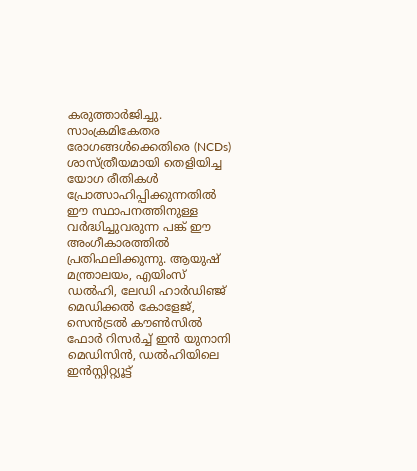കരുത്താർജിച്ചു. സാംക്രമികേതര രോഗങ്ങൾക്കെതിരെ (NCDs) ശാസ്ത്രീയമായി തെളിയിച്ച യോഗ രീതികൾ പ്രോത്സാഹിപ്പിക്കുന്നതിൽ ഈ സ്ഥാപനത്തിനുള്ള വർദ്ധിച്ചുവരുന്ന പങ്ക് ഈ അംഗീകാരത്തിൽ പ്രതിഫലിക്കുന്നു. ആയുഷ് മന്ത്രാലയം, എയിംസ് ഡൽഹി, ലേഡി ഹാർഡിഞ്ജ് മെഡിക്കൽ കോളേജ്, സെൻട്രൽ കൗൺസിൽ ഫോർ റിസർച്ച് ഇൻ യുനാനി മെഡിസിൻ, ഡൽഹിയിലെ ഇൻസ്റ്റിറ്റ്യൂട്ട്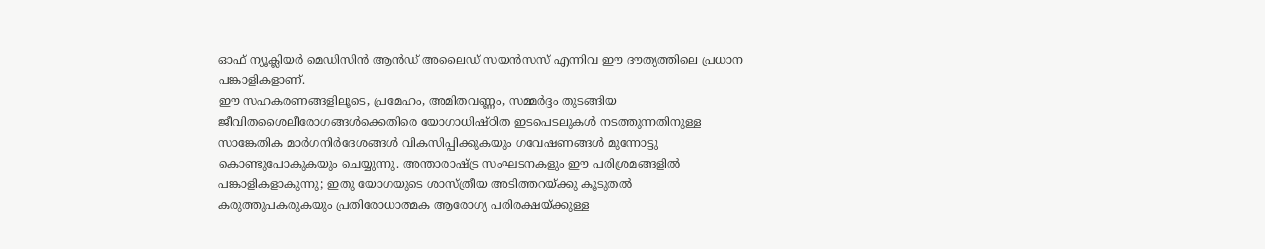ഓഫ് ന്യൂക്ലിയർ മെഡിസിൻ ആൻഡ് അലൈഡ് സയൻസസ് എന്നിവ ഈ ദൗത്യത്തിലെ പ്രധാന പങ്കാളികളാണ്.
ഈ സഹകരണങ്ങളിലൂടെ, പ്രമേഹം, അമിതവണ്ണം, സമ്മർദ്ദം തുടങ്ങിയ ജീവിതശൈലീരോഗങ്ങൾക്കെതിരെ യോഗാധിഷ്ഠിത ഇടപെടലുകൾ നടത്തുന്നതിനുള്ള സാങ്കേതിക മാർഗനിർദേശങ്ങൾ വികസിപ്പിക്കുകയും ഗവേഷണങ്ങൾ മുന്നോട്ടു കൊണ്ടുപോകുകയും ചെയ്യുന്നു. അന്താരാഷ്ട്ര സംഘടനകളും ഈ പരിശ്രമങ്ങളിൽ പങ്കാളികളാകുന്നു; ഇതു യോഗയുടെ ശാസ്ത്രീയ അടിത്തറയ്ക്കു കൂടുതൽ കരുത്തുപകരുകയും പ്രതിരോധാത്മക ആരോഗ്യ പരിരക്ഷയ്ക്കുള്ള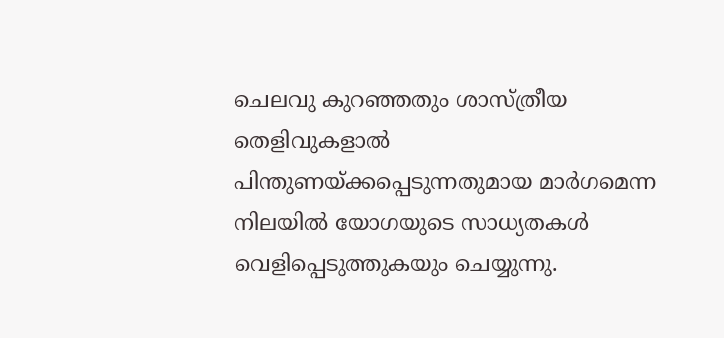ചെലവു കുറഞ്ഞതും ശാസ്ത്രീയ തെളിവുകളാൽ പിന്തുണയ്ക്കപ്പെടുന്നതുമായ മാർഗമെന്ന നിലയിൽ യോഗയുടെ സാധ്യതകൾ വെളിപ്പെടുത്തുകയും ചെയ്യുന്നു.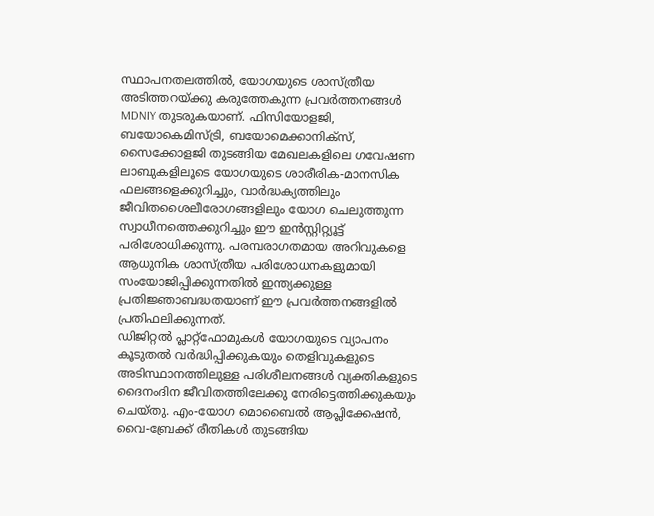സ്ഥാപനതലത്തിൽ, യോഗയുടെ ശാസ്ത്രീയ അടിത്തറയ്ക്കു കരുത്തേകുന്ന പ്രവർത്തനങ്ങൾ MDNIY തുടരുകയാണ്. ഫിസിയോളജി, ബയോകെമിസ്ട്രി, ബയോമെക്കാനിക്സ്, സൈക്കോളജി തുടങ്ങിയ മേഖലകളിലെ ഗവേഷണ ലാബുകളിലൂടെ യോഗയുടെ ശാരീരിക-മാനസിക ഫലങ്ങളെക്കുറിച്ചും, വാർദ്ധക്യത്തിലും ജീവിതശൈലീരോഗങ്ങളിലും യോഗ ചെലുത്തുന്ന സ്വാധീനത്തെക്കുറിച്ചും ഈ ഇൻസ്റ്റിറ്റ്യൂട്ട് പരിശോധിക്കുന്നു. പരമ്പരാഗതമായ അറിവുകളെ ആധുനിക ശാസ്ത്രീയ പരിശോധനകളുമായി സംയോജിപ്പിക്കുന്നതിൽ ഇന്ത്യക്കുള്ള പ്രതിജ്ഞാബദ്ധതയാണ് ഈ പ്രവർത്തനങ്ങളിൽ പ്രതിഫലിക്കുന്നത്.
ഡിജിറ്റൽ പ്ലാറ്റ്ഫോമുകൾ യോഗയുടെ വ്യാപനം കൂടുതൽ വർദ്ധിപ്പിക്കുകയും തെളിവുകളുടെ അടിസ്ഥാനത്തിലുള്ള പരിശീലനങ്ങൾ വ്യക്തികളുടെ ദൈനംദിന ജീവിതത്തിലേക്കു നേരിട്ടെത്തിക്കുകയും ചെയ്തു. എം-യോഗ മൊബൈൽ ആപ്ലിക്കേഷൻ, വൈ-ബ്രേക്ക് രീതികൾ തുടങ്ങിയ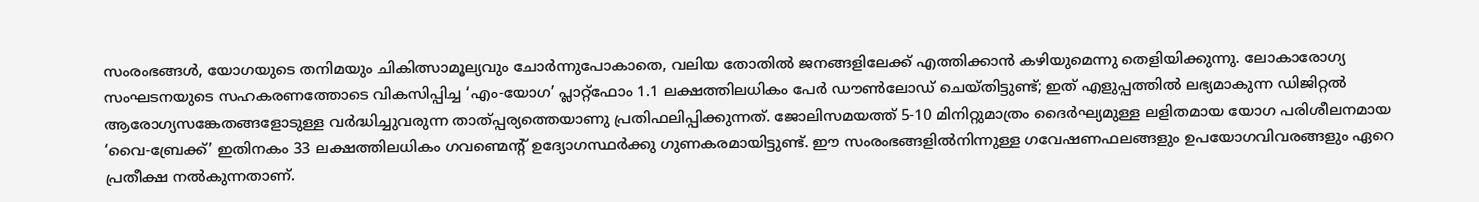സംരംഭങ്ങൾ, യോഗയുടെ തനിമയും ചികിത്സാമൂല്യവും ചോർന്നുപോകാതെ, വലിയ തോതിൽ ജനങ്ങളിലേക്ക് എത്തിക്കാൻ കഴിയുമെന്നു തെളിയിക്കുന്നു. ലോകാരോഗ്യ സംഘടനയുടെ സഹകരണത്തോടെ വികസിപ്പിച്ച ‘എം-യോഗ’ പ്ലാറ്റ്ഫോം 1.1 ലക്ഷത്തിലധികം പേർ ഡൗൺലോഡ് ചെയ്തിട്ടുണ്ട്; ഇത് എളുപ്പത്തിൽ ലഭ്യമാകുന്ന ഡിജിറ്റൽ ആരോഗ്യസങ്കേതങ്ങളോടുള്ള വർദ്ധിച്ചുവരുന്ന താത്പ്പര്യത്തെയാണു പ്രതിഫലിപ്പിക്കുന്നത്. ജോലിസമയത്ത് 5-10 മിനിറ്റുമാത്രം ദൈർഘ്യമുള്ള ലളിതമായ യോഗ പരിശീലനമായ ‘വൈ-ബ്രേക്ക്’ ഇതിനകം 33 ലക്ഷത്തിലധികം ഗവണ്മെന്റ് ഉദ്യോഗസ്ഥർക്കു ഗുണകരമായിട്ടുണ്ട്. ഈ സംരംഭങ്ങളിൽനിന്നുള്ള ഗവേഷണഫലങ്ങളും ഉപയോഗവിവരങ്ങളും ഏറെ പ്രതീക്ഷ നൽകുന്നതാണ്.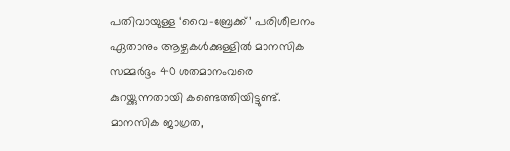പതിവായുള്ള ‘വൈ-ബ്രേക്ക്’ പരിശീലനം ഏതാനും ആഴ്ചകൾക്കുള്ളിൽ മാനസിക സമ്മർദ്ദം 40 ശതമാനംവരെ കുറയ്ക്കുന്നതായി കണ്ടെത്തിയിട്ടുണ്ട്. മാനസിക ജാഗ്രത,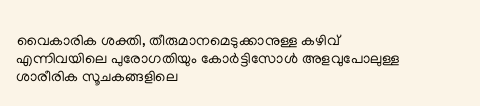വൈകാരിക ശക്തി, തീരുമാനമെടുക്കാനുള്ള കഴിവ് എന്നിവയിലെ പുരോഗതിയും കോർട്ടിസോൾ അളവുപോലുള്ള ശാരീരിക സൂചകങ്ങളിലെ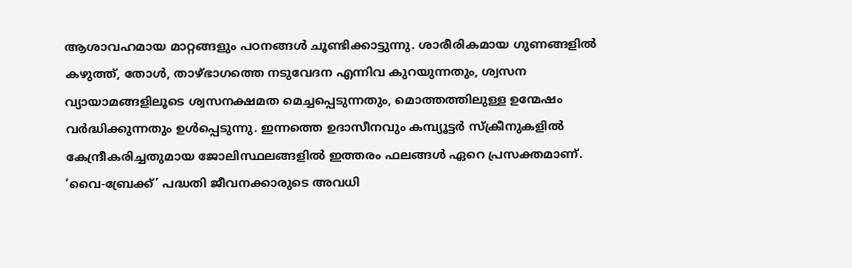ആശാവഹമായ മാറ്റങ്ങളും പഠനങ്ങൾ ചൂണ്ടിക്കാട്ടുന്നു. ശാരീരികമായ ഗുണങ്ങളിൽ കഴുത്ത്, തോൾ, താഴ്ഭാഗത്തെ നടുവേദന എന്നിവ കുറയുന്നതും, ശ്വസന വ്യായാമങ്ങളിലൂടെ ശ്വസനക്ഷമത മെച്ചപ്പെടുന്നതും, മൊത്തത്തിലുള്ള ഉന്മേഷം വർദ്ധിക്കുന്നതും ഉൾപ്പെടുന്നു. ഇന്നത്തെ ഉദാസീനവും കമ്പ്യൂട്ടർ സ്ക്രീനുകളിൽ കേന്ദ്രീകരിച്ചതുമായ ജോലിസ്ഥലങ്ങളിൽ ഇത്തരം ഫലങ്ങൾ ഏറെ പ്രസക്തമാണ്. ‘വൈ-ബ്രേക്ക്’ പദ്ധതി ജീവനക്കാരുടെ അവധി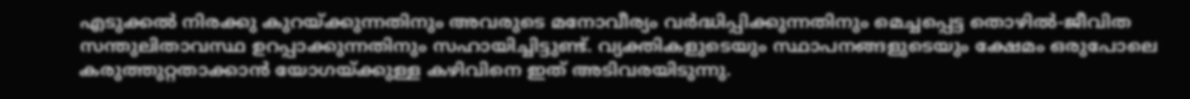എടുക്കൽ നിരക്കു കുറയ്ക്കുന്നതിനും അവരുടെ മനോവീര്യം വർദ്ധിപ്പിക്കുന്നതിനും മെച്ചപ്പെട്ട തൊഴിൽ-ജീവിത സന്തുലിതാവസ്ഥ ഉറപ്പാക്കുന്നതിനും സഹായിച്ചിട്ടുണ്ട്. വ്യക്തികളുടെയും സ്ഥാപനങ്ങളുടെയും ക്ഷേമം ഒരുപോലെ കരുത്തുറ്റതാക്കാൻ യോഗയ്ക്കുള്ള കഴിവിനെ ഇത് അടിവരയിടുന്നു.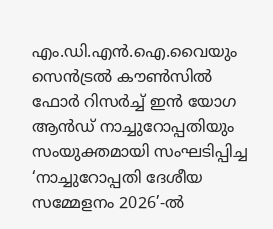എം.ഡി.എൻ.ഐ.വൈയും സെൻട്രൽ കൗൺസിൽ ഫോർ റിസർച്ച് ഇൻ യോഗ ആൻഡ് നാച്ചുറോപ്പതിയും സംയുക്തമായി സംഘടിപ്പിച്ച ‘നാച്ചുറോപ്പതി ദേശീയ സമ്മേളനം 2026’-ൽ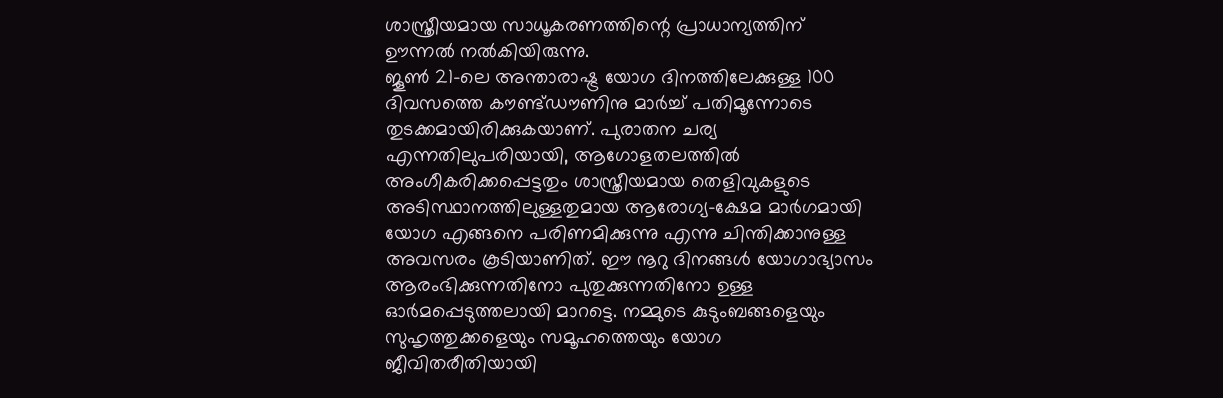ശാസ്ത്രീയമായ സാധൂകരണത്തിന്റെ പ്രാധാന്യത്തിന് ഊന്നൽ നൽകിയിരുന്നു.
ജൂൺ 21-ലെ അന്താരാഷ്ട്ര യോഗ ദിനത്തിലേക്കുള്ള 100 ദിവസത്തെ കൗണ്ട്ഡൗണിനു മാർച്ച് പതിമൂന്നോടെ തുടക്കമായിരിക്കുകയാണ്. പുരാതന ചര്യ എന്നതിലുപരിയായി, ആഗോളതലത്തിൽ അംഗീകരിക്കപ്പെട്ടതും ശാസ്ത്രീയമായ തെളിവുകളുടെ അടിസ്ഥാനത്തിലുള്ളതുമായ ആരോഗ്യ-ക്ഷേമ മാർഗമായി യോഗ എങ്ങനെ പരിണമിക്കുന്നു എന്നു ചിന്തിക്കാനുള്ള അവസരം കൂടിയാണിത്. ഈ നൂറു ദിനങ്ങൾ യോഗാഭ്യാസം ആരംഭിക്കുന്നതിനോ പുതുക്കുന്നതിനോ ഉള്ള ഓർമപ്പെടുത്തലായി മാറട്ടെ. നമ്മുടെ കുടുംബങ്ങളെയും സുഹൃത്തുക്കളെയും സമൂഹത്തെയും യോഗ ജീവിതരീതിയായി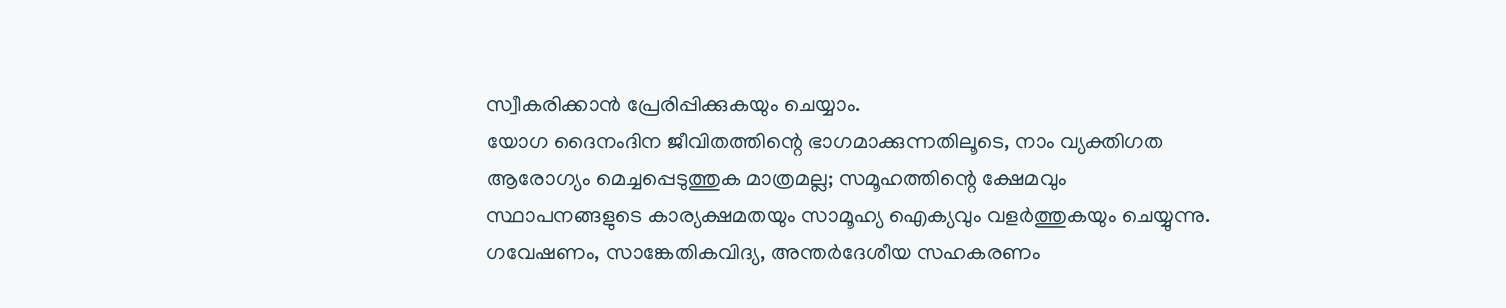സ്വീകരിക്കാൻ പ്രേരിപ്പിക്കുകയും ചെയ്യാം.
യോഗ ദൈനംദിന ജീവിതത്തിന്റെ ഭാഗമാക്കുന്നതിലൂടെ, നാം വ്യക്തിഗത ആരോഗ്യം മെച്ചപ്പെടുത്തുക മാത്രമല്ല; സമൂഹത്തിന്റെ ക്ഷേമവും സ്ഥാപനങ്ങളുടെ കാര്യക്ഷമതയും സാമൂഹ്യ ഐക്യവും വളർത്തുകയും ചെയ്യുന്നു. ഗവേഷണം, സാങ്കേതികവിദ്യ, അന്തർദേശീയ സഹകരണം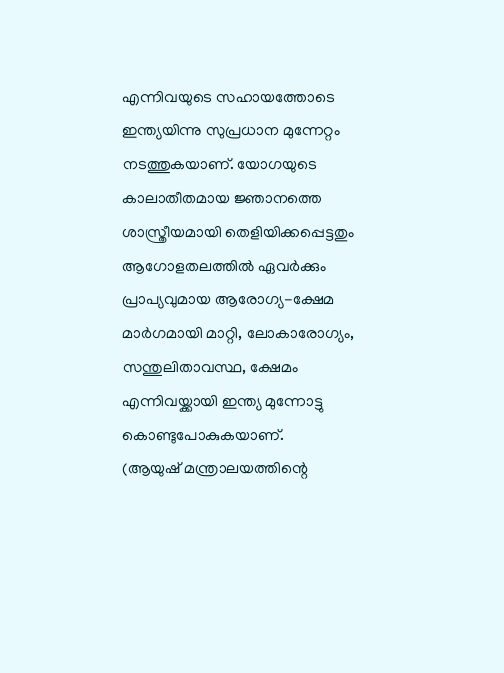എന്നിവയുടെ സഹായത്തോടെ ഇന്ത്യയിന്നു സുപ്രധാന മുന്നേറ്റം നടത്തുകയാണ്. യോഗയുടെ കാലാതീതമായ ജ്ഞാനത്തെ ശാസ്ത്രീയമായി തെളിയിക്കപ്പെട്ടതും ആഗോളതലത്തിൽ ഏവർക്കും പ്രാപ്യവുമായ ആരോഗ്യ-ക്ഷേമ മാർഗമായി മാറ്റി, ലോകാരോഗ്യം, സന്തുലിതാവസ്ഥ, ക്ഷേമം എന്നിവയ്ക്കായി ഇന്ത്യ മുന്നോട്ടു കൊണ്ടുപോകുകയാണ്.
(ആയുഷ് മന്ത്രാലയത്തിന്റെ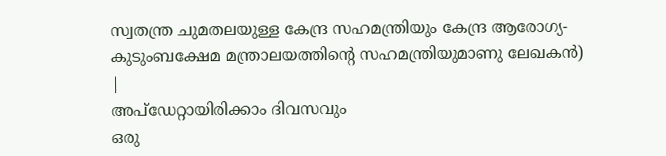സ്വതന്ത്ര ചുമതലയുള്ള കേന്ദ്ര സഹമന്ത്രിയും കേന്ദ്ര ആരോഗ്യ-കുടുംബക്ഷേമ മന്ത്രാലയത്തിന്റെ സഹമന്ത്രിയുമാണു ലേഖകൻ)
|
അപ്ഡേറ്റായിരിക്കാം ദിവസവും
ഒരു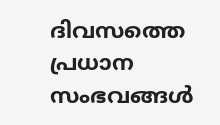ദിവസത്തെ പ്രധാന സംഭവങ്ങൾ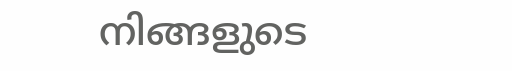നിങ്ങളുടെ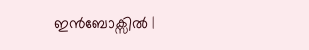ഇൻബോക്സിൽ |